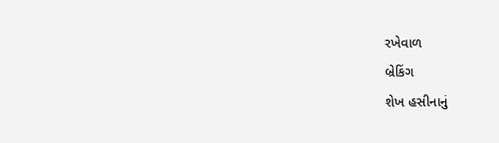રખેવાળ
બ્રેકિંગ
શેખ હસીનાનું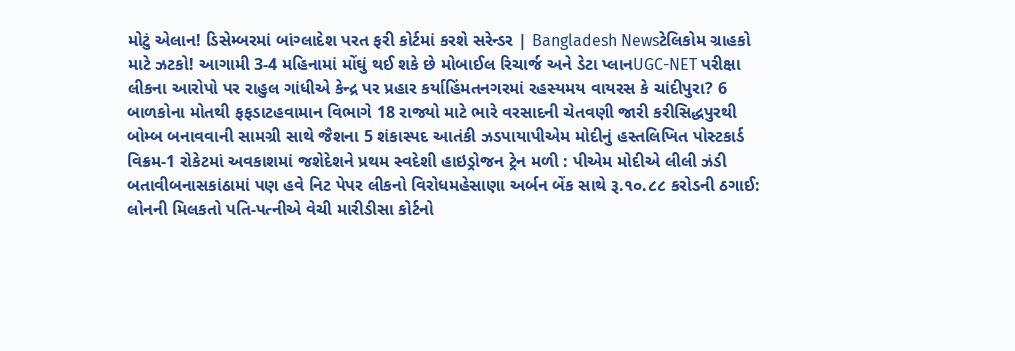મોટું એલાન! ડિસેમ્બરમાં બાંગ્લાદેશ પરત ફરી કોર્ટમાં કરશે સરેન્ડર | Bangladesh Newsટેલિકોમ ગ્રાહકો માટે ઝટકો! આગામી 3-4 મહિનામાં મોંઘું થઈ શકે છે મોબાઈલ રિચાર્જ અને ડેટા પ્લાનUGC-NET પરીક્ષા લીકના આરોપો પર રાહુલ ગાંધીએ કેન્દ્ર પર પ્રહાર કર્યાહિંમતનગરમાં રહસ્યમય વાયરસ કે ચાંદીપુરા? 6 બાળકોના મોતથી ફફડાટહવામાન વિભાગે 18 રાજ્યો માટે ભારે વરસાદની ચેતવણી જારી કરીસિદ્ધપુરથી બોમ્બ બનાવવાની સામગ્રી સાથે જૈશના 5 શંકાસ્પદ આતંકી ઝડપાયાપીએમ મોદીનું હસ્તલિખિત પોસ્ટકાર્ડ વિક્રમ-1 રોકેટમાં અવકાશમાં જશેદેશને પ્રથમ સ્વદેશી હાઇડ્રોજન ટ્રેન મળી : પીએમ મોદીએ લીલી ઝંડી બતાવીબનાસકાંઠામાં પણ હવે નિટ પેપર લીકનો વિરોધમહેસાણા અર્બન બેંક સાથે રૂ.૧૦.૮૮ કરોડની ઠગાઈ: લોનની મિલકતો પતિ-પત્નીએ વેચી મારીડીસા કોર્ટનો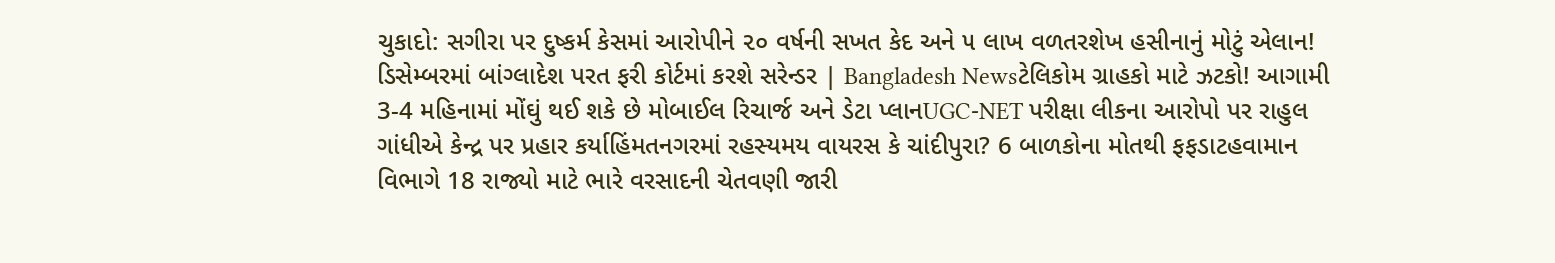ચુકાદો: સગીરા પર દુષ્કર્મ કેસમાં આરોપીને ૨૦ વર્ષની સખત કેદ અને ૫ લાખ વળતરશેખ હસીનાનું મોટું એલાન! ડિસેમ્બરમાં બાંગ્લાદેશ પરત ફરી કોર્ટમાં કરશે સરેન્ડર | Bangladesh Newsટેલિકોમ ગ્રાહકો માટે ઝટકો! આગામી 3-4 મહિનામાં મોંઘું થઈ શકે છે મોબાઈલ રિચાર્જ અને ડેટા પ્લાનUGC-NET પરીક્ષા લીકના આરોપો પર રાહુલ ગાંધીએ કેન્દ્ર પર પ્રહાર કર્યાહિંમતનગરમાં રહસ્યમય વાયરસ કે ચાંદીપુરા? 6 બાળકોના મોતથી ફફડાટહવામાન વિભાગે 18 રાજ્યો માટે ભારે વરસાદની ચેતવણી જારી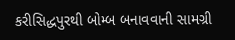કરીસિદ્ધપુરથી બોમ્બ બનાવવાની સામગ્રી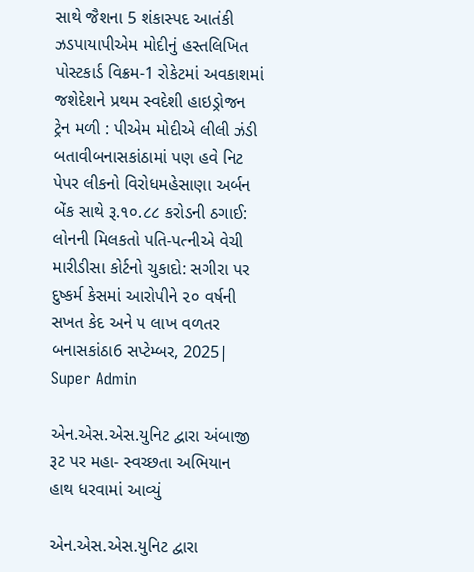સાથે જૈશના 5 શંકાસ્પદ આતંકી ઝડપાયાપીએમ મોદીનું હસ્તલિખિત પોસ્ટકાર્ડ વિક્રમ-1 રોકેટમાં અવકાશમાં જશેદેશને પ્રથમ સ્વદેશી હાઇડ્રોજન ટ્રેન મળી : પીએમ મોદીએ લીલી ઝંડી બતાવીબનાસકાંઠામાં પણ હવે નિટ પેપર લીકનો વિરોધમહેસાણા અર્બન બેંક સાથે રૂ.૧૦.૮૮ કરોડની ઠગાઈ: લોનની મિલકતો પતિ-પત્નીએ વેચી મારીડીસા કોર્ટનો ચુકાદો: સગીરા પર દુષ્કર્મ કેસમાં આરોપીને ૨૦ વર્ષની સખત કેદ અને ૫ લાખ વળતર
બનાસકાંઠા6 સપ્ટેમ્બર, 2025| Super Admin

એન.એસ.એસ.યુનિટ દ્વારા અંબાજી રૂટ પર મહા- સ્વચ્છતા અભિયાન હાથ ધરવામાં આવ્યું

એન.એસ.એસ.યુનિટ દ્વારા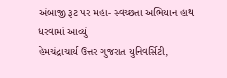અંબાજી રૂટ પર મહા- સ્વચ્છતા અભિયાન હાથ ધરવામાં આવ્યું
હેમચંદ્રાચાર્ય ઉત્તર ગુજરાત યુનિવર્સિટી,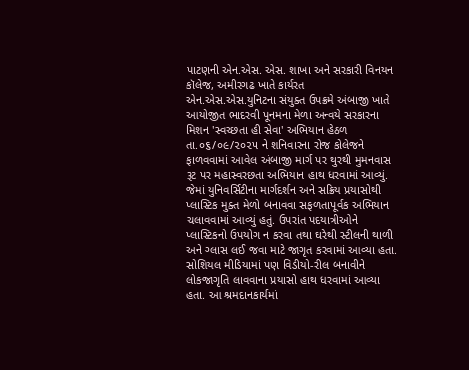પાટણની એન.એસ. એસ. શાખા અને સરકારી વિનયન કૉલેજ, અમીરગઢ ખાતે કાર્યરત એન.એસ.એસ.યુનિટના સંયુક્ત ઉપક્રમે અંબાજી ખાતે આયોજીત ભાદરવી પૂનમના મેળા અન્વયે સરકારના મિશન 'સ્વચ્છતા હી સેવા' અભિયાન હેઠળ તા.૦૬/૦૯/૨૦૨૫ ને શનિવારના રોજ કોલેજને ફાળવવામાં આવેલ અંબાજી માર્ગ પર થુરથી મુમનવાસ રૂટ પર મહાસ્વરછતા અભિયાન હાથ ધરવામાં આવ્યું. જેમાં યુનિવર્સિટીના માર્ગદર્શન અને સક્રિય પ્રયાસોથી પ્લાસ્ટિક મુક્ત મેળો બનાવવા સફળતાપૂર્વક અભિયાન ચલાવવામાં આવ્યું હતું. ઉપરાંત પદયાત્રીઓને પ્લાસ્ટિકનો ઉપયોગ ન કરવા તથા ઘરેથી સ્ટીલની થાળી અને ગ્લાસ લઈ જવા માટે જાગૃત કરવામાં આવ્યા હતા. સોશિયલ મીડિયામાં પણ વિડીયો-રીલ બનાવીને લોકજાગૃતિ લાવવાના પ્રયાસો હાથ ધરવામાં આવ્યા હતા. આ શ્રમદાનકાર્યમાં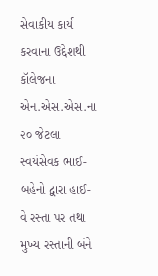સેવાકીય કાર્ય કરવાના ઉદ્દેશથી કૉલેજના એન.એસ.એસ.ના ૨૦ જેટલા સ્વયંસેવક ભાઈ-બહેનો દ્વારા હાઈ-વે રસ્તા પર તથા મુખ્ય રસ્તાની બંને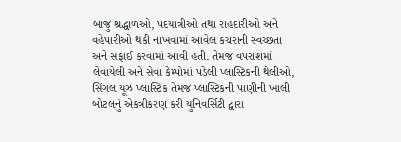બાજુ શ્રદ્ધાળઓ, પદયાત્રીઓ તથા રાહદારીઓ અને વહેપારીઓ થકી નાખવામાં આવેલ કચરાની સ્વચ્છતા અને સફાઈ કરવામાં આવી હતી. તેમજ વપરાશમાં લેવાયેલી અને સેવા કેમ્પોમાં પડેલી પ્લાસ્ટિકની થેલીઓ, સિંગલ યૂઝ પ્લાસ્ટિક તેમજ પ્લાસ્ટિકની પાણીની ખાલી બોટલનું એકત્રીકરણ કરી યુનિવર્સિટી દ્વારા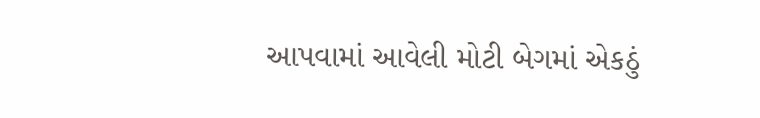આપવામાં આવેલી મોટી બેગમાં એકઠું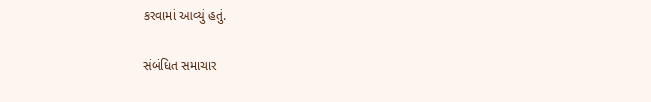કરવામાં આવ્યું હતું.

સંબંધિત સમાચાર